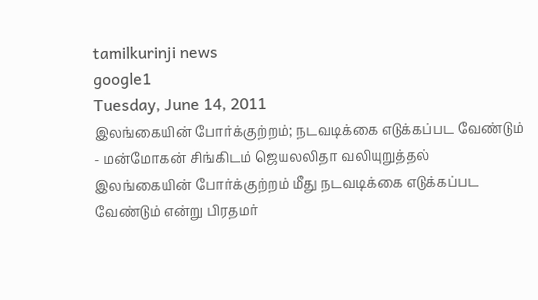tamilkurinji news
google1
Tuesday, June 14, 2011
இலங்கையின் போர்க்குற்றம்; நடவடிக்கை எடுக்கப்பட வேண்டும் - மன்மோகன் சிங்கிடம் ஜெயலலிதா வலியுறுத்தல்
இலங்கையின் போர்க்குற்றம் மீது நடவடிக்கை எடுக்கப்பட வேண்டும் என்று பிரதமர்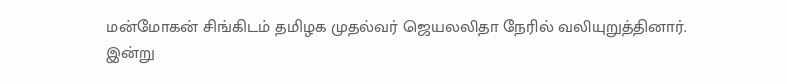மன்மோகன் சிங்கிடம் தமிழக முதல்வர் ஜெயலலிதா நேரில் வலியுறுத்தினார்.
இன்று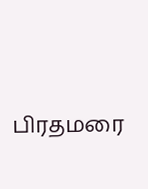பிரதமரை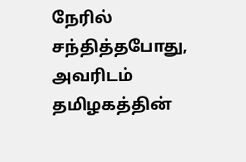நேரில் சந்தித்தபோது, அவரிடம் தமிழகத்தின்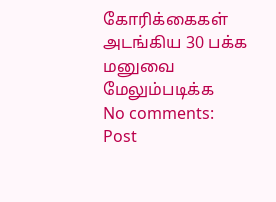கோரிக்கைகள் அடங்கிய 30 பக்க மனுவை
மேலும்படிக்க
No comments:
Post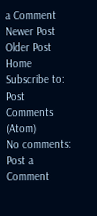a Comment
Newer Post
Older Post
Home
Subscribe to:
Post Comments (Atom)
No comments:
Post a Comment